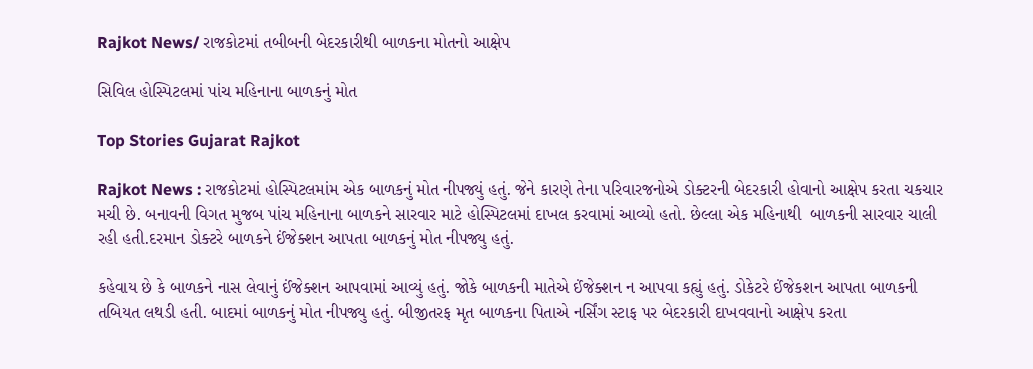Rajkot News/ રાજકોટમાં તબીબની બેદરકારીથી બાળકના મોતનો આક્ષેપ

સિવિલ હોસ્પિટલમાં પાંચ મહિનાના બાળકનું મોત

Top Stories Gujarat Rajkot

Rajkot News : રાજકોટમાં હોસ્પિટલમાંમ એક બાળકનું મોત નીપજ્યું હતું. જેને કારણે તેના પરિવારજનોએ ડોક્ટરની બેદરકારી હોવાનો આક્ષેપ કરતા ચકચાર મચી છે. બનાવની વિગત મુજબ પાંચ મહિનાના બાળકને સારવાર માટે હોસ્પિટલમાં દાખલ કરવામાં આવ્યો હતો. છેલ્લા એક મહિનાથી  બાળકની સારવાર ચાલી રહી હતી.દરમાન ડોક્ટરે બાળકને ઈંજેક્શન આપતા બાળકનું મોત નીપજ્યુ હતું.

કહેવાય છે કે બાળકને નાસ લેવાનું ઈંજેક્શન આપવામાં આવ્યું હતું. જોકે બાળકની માતેએ ઈંજેક્શન ન આપવા કહ્યું હતું. ડોકેટરે ઈંજેકશન આપતા બાળકની તબિયત લથડી હતી. બાદમાં બાળકનું મોત નીપજ્યુ હતું. બીજીતરફ મૃત બાળકના પિતાએ નર્સિંગ સ્ટાફ પર બેદરકારી દાખવવાનો આક્ષેપ કરતા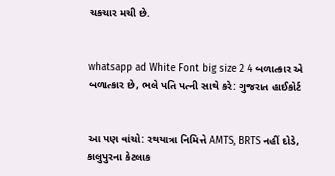ચકચાર મચી છે.


whatsapp ad White Font big size 2 4 બળાત્કાર એ બળાત્કાર છે, ભલે પતિ પત્ની સાથે કરે: ગુજરાત હાઈકોર્ટ


આ પણ વાંચો: રથયાત્રા નિમિત્તે AMTS, BRTS નહીં દોડે, કાલુપુરના કેટલાક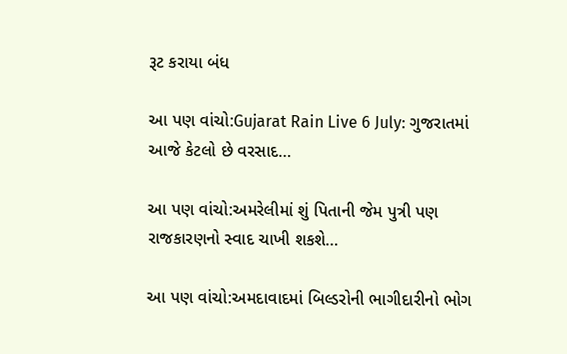રૂટ કરાયા બંધ

આ પણ વાંચો:Gujarat Rain Live 6 July: ગુજરાતમાં આજે કેટલો છે વરસાદ…

આ પણ વાંચો:અમરેલીમાં શું પિતાની જેમ પુત્રી પણ રાજકારણનો સ્વાદ ચાખી શકશે…

આ પણ વાંચો:અમદાવાદમાં બિલ્ડરોની ભાગીદારીનો ભોગ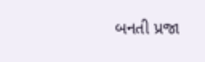બનતી પ્રજા